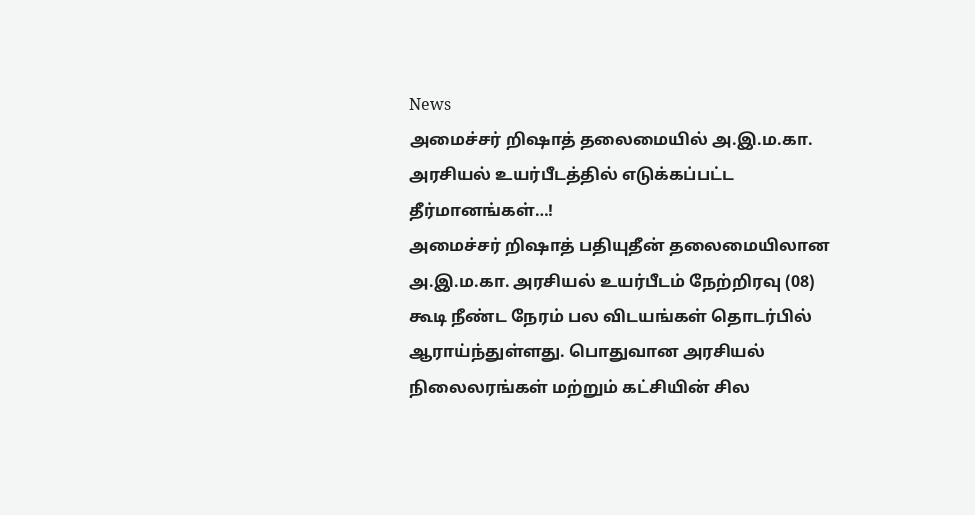News
அமைச்சர் றிஷாத் தலைமையில் அ.இ.ம.கா. அரசியல் உயர்பீடத்தில் எடுக்கப்பட்ட தீர்மானங்கள்…!
அமைச்சர் றிஷாத் பதியுதீன் தலைமையிலான அ.இ.ம.கா. அரசியல் உயர்பீடம் நேற்றிரவு (08) கூடி நீண்ட நேரம் பல விடயங்கள் தொடர்பில் ஆராய்ந்துள்ளது. பொதுவான அரசியல் நிலைலரங்கள் மற்றும் கட்சியின் சில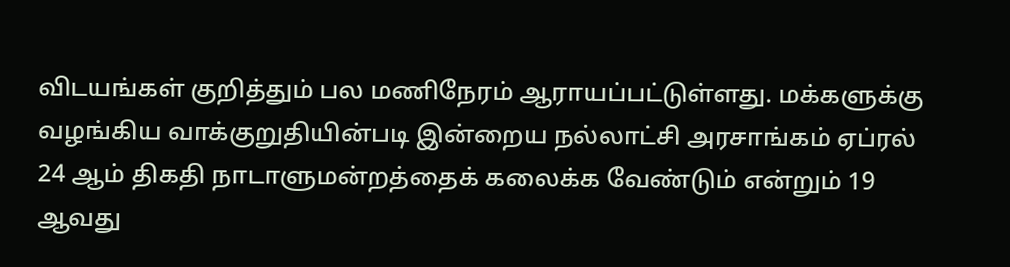விடயங்கள் குறித்தும் பல மணிநேரம் ஆராயப்பட்டுள்ளது. மக்களுக்கு வழங்கிய வாக்குறுதியின்படி இன்றைய நல்லாட்சி அரசாங்கம் ஏப்ரல் 24 ஆம் திகதி நாடாளுமன்றத்தைக் கலைக்க வேண்டும் என்றும் 19 ஆவது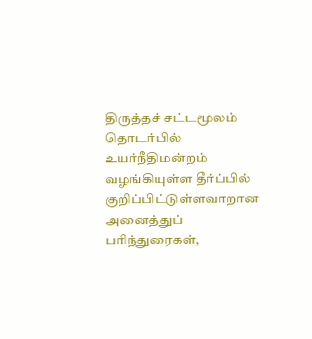திருத்தச் சட்டமூலம் தொடர்பில் உயர்நீதிமன்றம் வழங்கியுள்ள தீர்ப்பில் குறிப்பிட்டுள்ளவாறான அனைத்துப் பரிந்துரைகள்,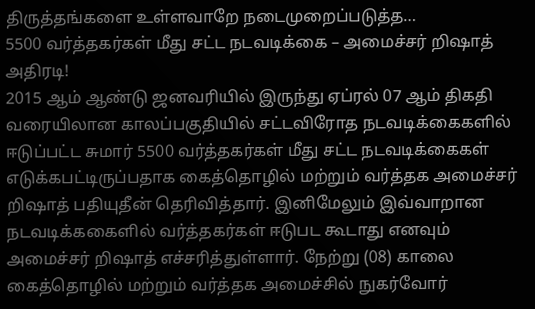திருத்தங்களை உள்ளவாறே நடைமுறைப்படுத்த…
5500 வர்த்தகர்கள் மீது சட்ட நடவடிக்கை – அமைச்சர் றிஷாத் அதிரடி!
2015 ஆம் ஆண்டு ஜனவரியில் இருந்து ஏப்ரல் 07 ஆம் திகதி வரையிலான காலப்பகுதியில் சட்டவிரோத நடவடிக்கைகளில் ஈடுப்பட்ட சுமார் 5500 வர்த்தகர்கள் மீது சட்ட நடவடிக்கைகள் எடுக்கபட்டிருப்பதாக கைத்தொழில் மற்றும் வர்த்தக அமைச்சர் றிஷாத் பதியுதீன் தெரிவித்தார். இனிமேலும் இவ்வாறான நடவடிக்ககைளில் வர்த்தகர்கள் ஈடுபட கூடாது எனவும் அமைச்சர் றிஷாத் எச்சரித்துள்ளார். நேற்று (08) காலை கைத்தொழில் மற்றும் வர்த்தக அமைச்சில் நுகர்வோர்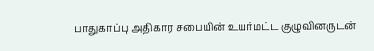பாதுகாப்பு அதிகார சபையின் உயர்மட்ட குழுவினருடன்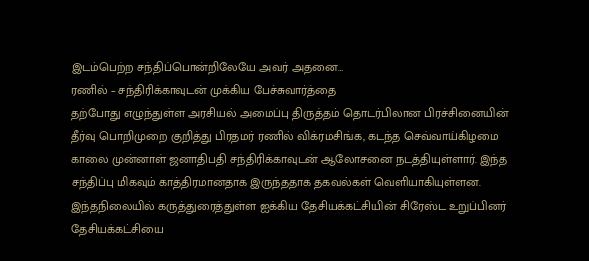இடம்பெற்ற சந்திப்பொன்றிலேயே அவர் அதனை…
ரணில் – சந்திரிக்காவுடன் முக்கிய பேச்சுவார்த்தை
தற்போது எழுந்துள்ள அரசியல் அமைப்பு திருத்தம் தொடர்பிலான பிரச்சினையின் தீர்வு பொறிமுறை குறித்து பிரதமர் ரணில் விக்ரமசிங்க, கடந்த செவ்வாய்கிழமை காலை முன்னாள் ஜனாதிபதி சந்திரிக்காவுடன் ஆலோசனை நடத்தியுள்ளார். இந்த சந்திப்பு மிகவும் காத்திரமானதாக இருந்ததாக தகவல்கள் வெளியாகியுள்ளன. இந்தநிலையில் கருத்துரைத்துள்ள ஐக்கிய தேசியக்கட்சியின் சிரேஸ்ட உறுப்பினர் தேசியக்கட்சியை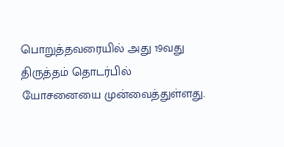பொறுத்தவரையில் அது 19வது திருத்தம் தொடர்பில் யோசனையை முன்வைத்துள்ளது.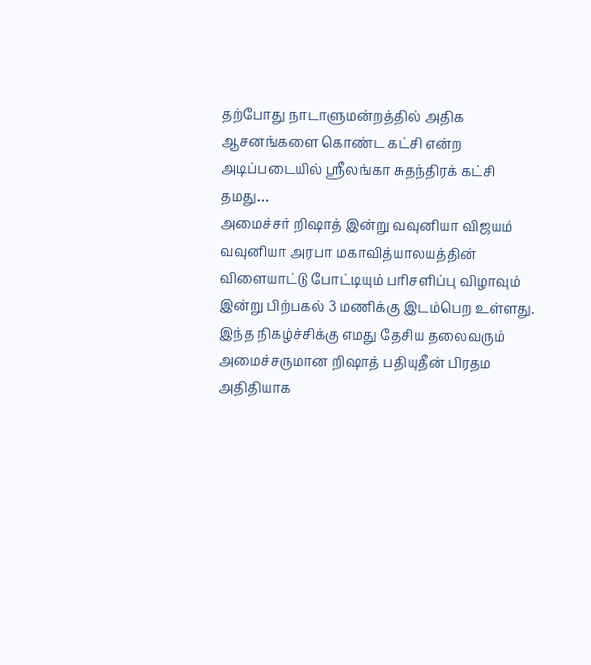தற்போது நாடாளுமன்றத்தில் அதிக ஆசனங்களை கொண்ட கட்சி என்ற அடிப்படையில் ஸ்ரீலங்கா சுதந்திரக் கட்சி தமது…
அமைச்சர் றிஷாத் இன்று வவுனியா விஜயம்
வவுனியா அரபா மகாவித்யாலயத்தின் விளையாட்டு போட்டியும் பரிசளிப்பு விழாவும் இன்று பிற்பகல் 3 மணிக்கு இடம்பெற உள்ளது. இந்த நிகழ்ச்சிக்கு எமது தேசிய தலைவரும் அமைச்சருமான றிஷாத் பதியுதீன் பிரதம அதிதியாக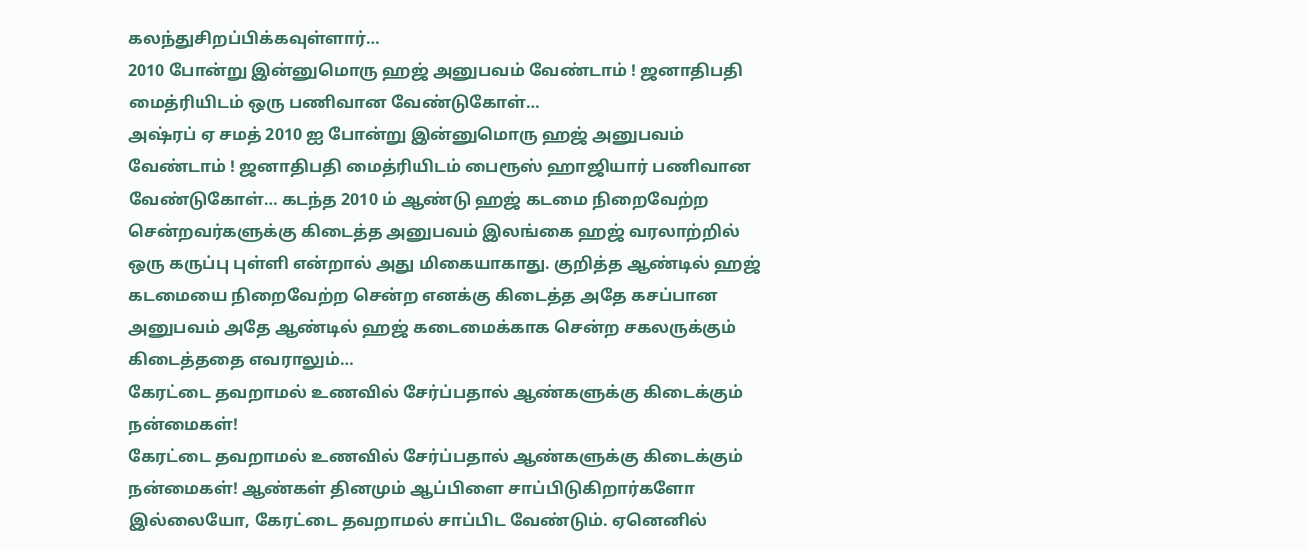கலந்துசிறப்பிக்கவுள்ளார்…
2010 போன்று இன்னுமொரு ஹஜ் அனுபவம் வேண்டாம் ! ஜனாதிபதி மைத்ரியிடம் ஒரு பணிவான வேண்டுகோள்…
அஷ்ரப் ஏ சமத் 2010 ஐ போன்று இன்னுமொரு ஹஜ் அனுபவம் வேண்டாம் ! ஜனாதிபதி மைத்ரியிடம் பைரூஸ் ஹாஜியார் பணிவான வேண்டுகோள்… கடந்த 2010 ம் ஆண்டு ஹஜ் கடமை நிறைவேற்ற சென்றவர்களுக்கு கிடைத்த அனுபவம் இலங்கை ஹஜ் வரலாற்றில் ஒரு கருப்பு புள்ளி என்றால் அது மிகையாகாது. குறித்த ஆண்டில் ஹஜ் கடமையை நிறைவேற்ற சென்ற எனக்கு கிடைத்த அதே கசப்பான அனுபவம் அதே ஆண்டில் ஹஜ் கடைமைக்காக சென்ற சகலருக்கும் கிடைத்ததை எவராலும்…
கேரட்டை தவறாமல் உணவில் சேர்ப்பதால் ஆண்களுக்கு கிடைக்கும் நன்மைகள்!
கேரட்டை தவறாமல் உணவில் சேர்ப்பதால் ஆண்களுக்கு கிடைக்கும் நன்மைகள்! ஆண்கள் தினமும் ஆப்பிளை சாப்பிடுகிறார்களோ இல்லையோ, கேரட்டை தவறாமல் சாப்பிட வேண்டும். ஏனெனில்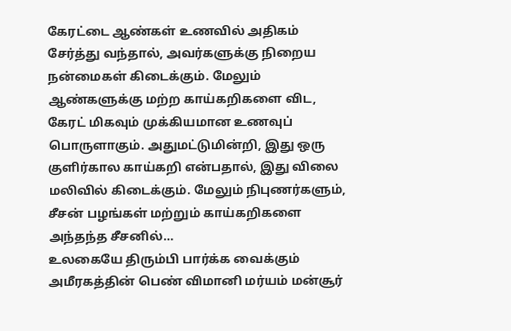கேரட்டை ஆண்கள் உணவில் அதிகம் சேர்த்து வந்தால், அவர்களுக்கு நிறைய நன்மைகள் கிடைக்கும். மேலும் ஆண்களுக்கு மற்ற காய்கறிகளை விட, கேரட் மிகவும் முக்கியமான உணவுப் பொருளாகும். அதுமட்டுமின்றி, இது ஒரு குளிர்கால காய்கறி என்பதால், இது விலை மலிவில் கிடைக்கும். மேலும் நிபுணர்களும், சீசன் பழங்கள் மற்றும் காய்கறிகளை அந்தந்த சீசனில்…
உலகையே திரும்பி பார்க்க வைக்கும் அமீரகத்தின் பெண் விமானி மர்யம் மன்சூர்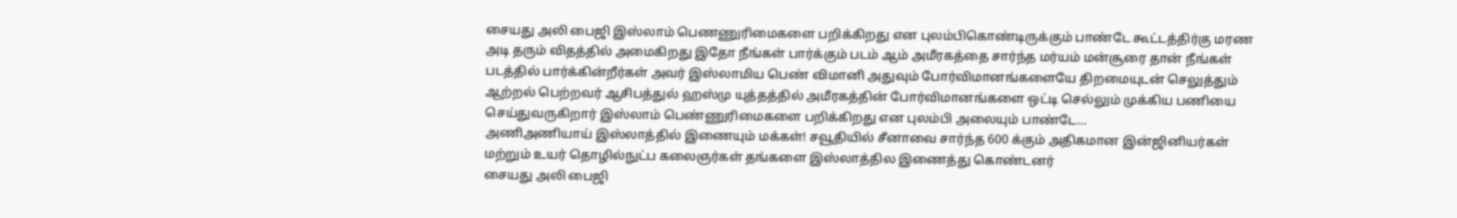சையது அலி பைஜி இஸ்லாம் பெணணுரிமைகளை பறிக்கிறது என புலம்பிகொண்டிருக்கும் பாண்டே கூட்டத்திர்கு மரண அடி தரும் விதத்தில் அமைகிறது இதோ நீங்கள் பார்க்கும் படம் ஆம் அமீரகத்தை சார்ந்த மர்யம் மன்சூரை தான் நீங்கள் படத்தில் பார்க்கின்றீர்கள் அவர் இஸ்லாமிய பெண் விமானி அதுவும் போர்விமானங்களையே திறமையுடன் செலுத்தும் ஆற்றல் பெற்றவர் ஆசிபத்துல் ஹஸ்மு யுத்தத்தில் அமீரகத்தின் போர்விமானங்களை ஒட்டி செல்லும் முக்கிய பணியை செய்துவருகிறார் இஸ்லாம் பெண்ணுரிமைகளை பறிக்கிறது என புலம்பி அலையும் பாண்டே…
அணிஅணியாய் இஸ்லாத்தில் இணையும் மக்கள்! சவூதியில் சீனாவை சார்ந்த 600 க்கும் அதிகமான இன்ஜினியர்கள் மற்றும் உயர் தொழில்நுட்ப கலைஞர்கள் தங்களை இஸ்லாத்தில இணைத்து கொண்டனர்
சையது அலி பைஜி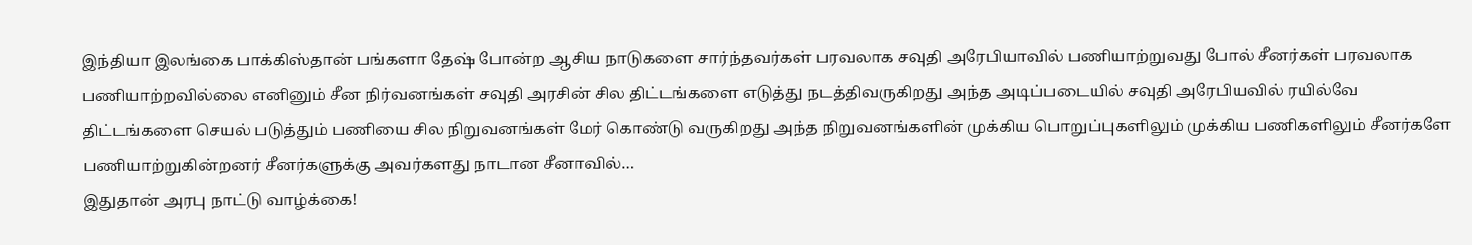இந்தியா இலங்கை பாக்கிஸ்தான் பங்களா தேஷ் போன்ற ஆசிய நாடுகளை சார்ந்தவர்கள் பரவலாக சவுதி அரேபியாவில் பணியாற்றுவது போல் சீனர்கள் பரவலாக பணியாற்றவில்லை எனினும் சீன நிர்வனங்கள் சவுதி அரசின் சில திட்டங்களை எடுத்து நடத்திவருகிறது அந்த அடிப்படையில் சவுதி அரேபியவில் ரயில்வே திட்டங்களை செயல் படுத்தும் பணியை சில நிறுவனங்கள் மேர் கொண்டு வருகிறது அந்த நிறுவனங்களின் முக்கிய பொறுப்புகளிலும் முக்கிய பணிகளிலும் சீனர்களே பணியாற்றுகின்றனர் சீனர்களுக்கு அவர்களது நாடான சீனாவில்…
இதுதான் அரபு நாட்டு வாழ்க்கை!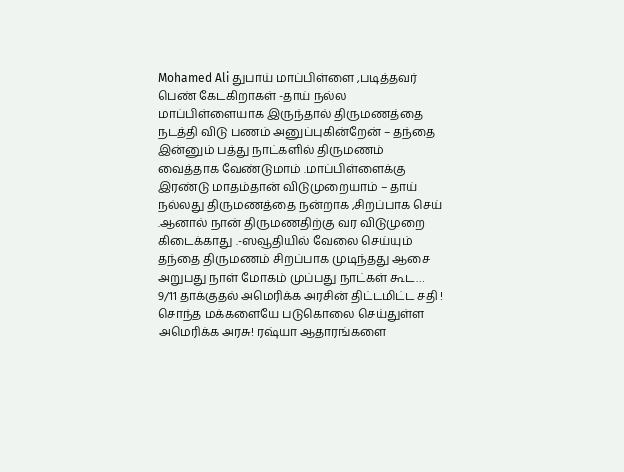Mohamed Ali துபாய் மாப்பிள்ளை ,படித்தவர் பெண் கேடகிறாகள் -தாய் நல்ல மாப்பிள்ளையாக இருந்தால் திருமணத்தை நடத்தி விடு பணம் அனுப்புகின்றேன் – தந்தை இன்னும் பத்து நாட்களில் திருமணம் வைத்தாக வேண்டுமாம் .மாப்பிள்ளைக்கு இரண்டு மாதம்தான் விடுமுறையாம் – தாய் நல்லது திருமணத்தை நன்றாக ,சிறப்பாக செய் .ஆனால் நான் திருமணதிற்கு வர விடுமுறை கிடைக்காது .-ஸவூதியில் வேலை செய்யும் தந்தை திருமணம் சிறப்பாக முடிந்தது ஆசை அறுபது நாள் மோகம் முப்பது நாட்கள் கூட…
9/11 தாக்குதல் அமெரிக்க அரசின் திட்டமிட்ட சதி ! சொந்த மக்களையே படுகொலை செய்துள்ள அமெரிக்க அரசு! ரஷ்யா ஆதாரங்களை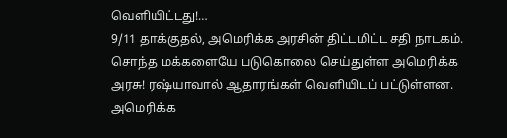வெளியிட்டது!…
9/11 தாக்குதல், அமெரிக்க அரசின் திட்டமிட்ட சதி நாடகம். சொந்த மக்களையே படுகொலை செய்துள்ள அமெரிக்க அரசு! ரஷ்யாவால் ஆதாரங்கள் வெளியிடப் பட்டுள்ளன. அமெரிக்க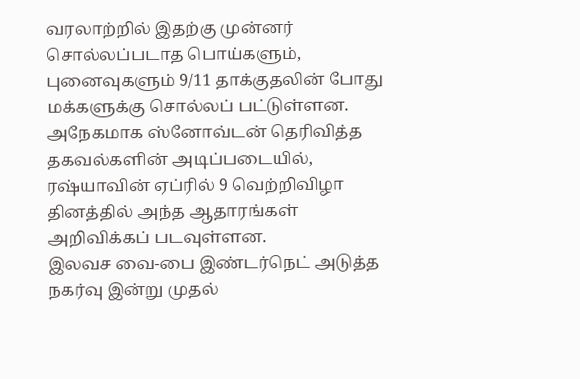வரலாற்றில் இதற்கு முன்னர் சொல்லப்படாத பொய்களும், புனைவுகளும் 9/11 தாக்குதலின் போது மக்களுக்கு சொல்லப் பட்டுள்ளன. அநேகமாக ஸ்னோவ்டன் தெரிவித்த தகவல்களின் அடிப்படையில், ரஷ்யாவின் ஏப்ரில் 9 வெற்றிவிழா தினத்தில் அந்த ஆதாரங்கள் அறிவிக்கப் படவுள்ளன.
இலவச வை-பை இண்டர்நெட் அடுத்த நகர்வு இன்று முதல்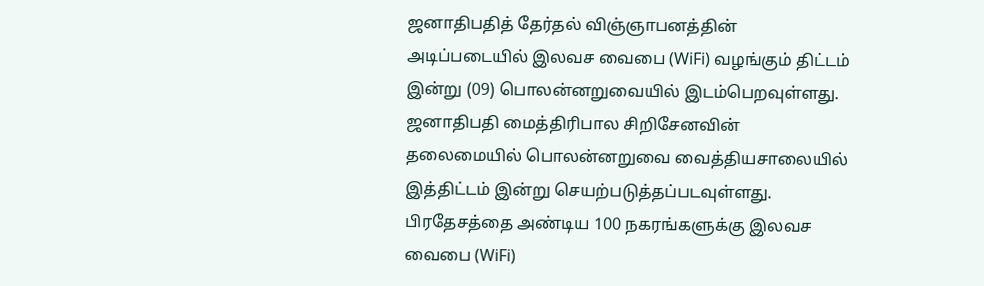ஜனாதிபதித் தேர்தல் விஞ்ஞாபனத்தின் அடிப்படையில் இலவச வைபை (WiFi) வழங்கும் திட்டம் இன்று (09) பொலன்னறுவையில் இடம்பெறவுள்ளது. ஜனாதிபதி மைத்திரிபால சிறிசேனவின் தலைமையில் பொலன்னறுவை வைத்தியசாலையில் இத்திட்டம் இன்று செயற்படுத்தப்படவுள்ளது. பிரதேசத்தை அண்டிய 100 நகரங்களுக்கு இலவச வைபை (WiFi)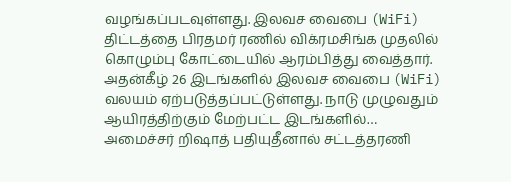வழங்கப்படவுள்ளது. இலவச வைபை (WiFi) திட்டத்தை பிரதமர் ரணில் விக்ரமசிங்க முதலில் கொழும்பு கோட்டையில் ஆரம்பித்து வைத்தார். அதன்கீழ் 26 இடங்களில் இலவச வைபை (WiFi) வலயம் ஏற்படுத்தப்பட்டுள்ளது. நாடு முழுவதும் ஆயிரத்திற்கும் மேற்பட்ட இடங்களில்…
அமைச்சர் றிஷாத் பதியுதீனால் சட்டத்தரணி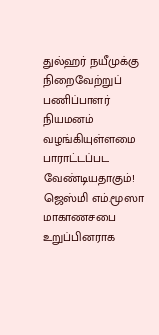துல்ஹர் நயீமுக்கு நிறைவேற்றுப் பணிப்பாளர் நியமனம் வழங்கியுள்ளமை பாராட்டப்பட வேண்டியதாகும்!
ஜெஸ்மி எம்.மூஸா மாகாணசபை உறுப்பினராக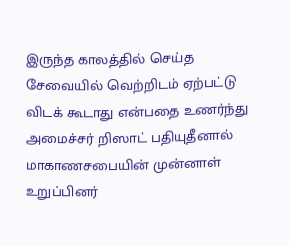இருந்த காலத்தில் செய்த சேவையில் வெற்றிடம் ஏற்பட்டு விடக் கூடாது என்பதை உணர்ந்து அமைச்சர் றிஸாட் பதியுதீனால் மாகாணசபையின் முன்னாள் உறுப்பினர்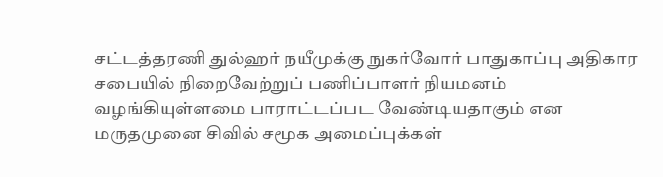சட்டத்தரணி துல்ஹர் நயீமுக்கு நுகர்வோர் பாதுகாப்பு அதிகார சபையில் நிறைவேற்றுப் பணிப்பாளர் நியமனம் வழங்கியுள்ளமை பாராட்டப்பட வேண்டியதாகும் என மருதமுனை சிவில் சமூக அமைப்புக்கள்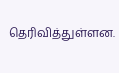தெரிவித்துள்ளன.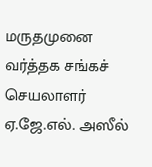மருதமுனை வர்த்தக சங்கச் செயலாளர் ஏ.ஜே.எல். அஸீல்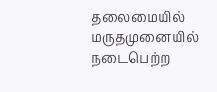தலைமையில் மருதமுனையில் நடைபெற்ற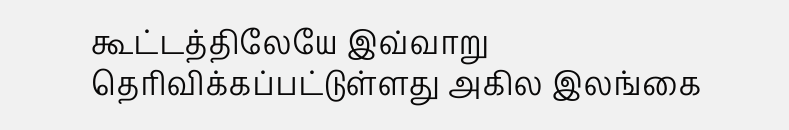கூட்டத்திலேயே இவ்வாறு தெரிவிக்கப்பட்டுள்ளது அகில இலங்கை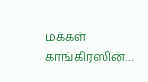மக்கள் காங்கிரஸின்…